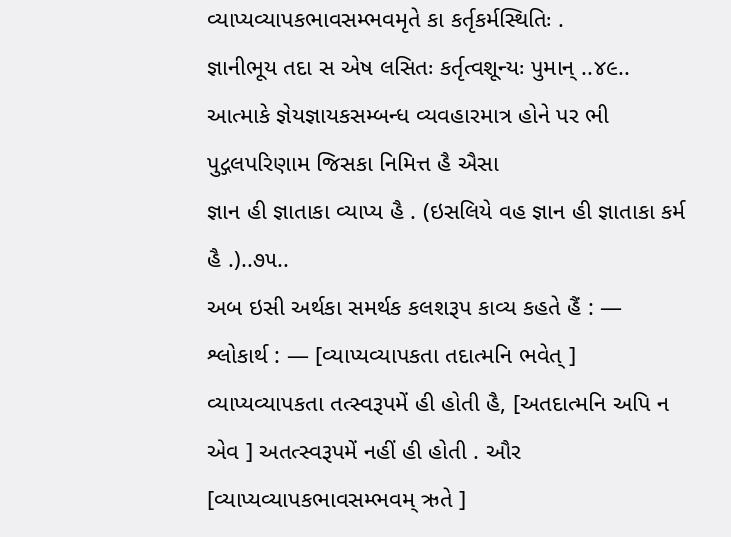વ્યાપ્યવ્યાપકભાવસમ્ભવમૃતે કા કર્તૃકર્મસ્થિતિઃ .
જ્ઞાનીભૂય તદા સ એષ લસિતઃ કર્તૃત્વશૂન્યઃ પુમાન્ ..૪૯..
આત્માકે જ્ઞેયજ્ઞાયકસમ્બન્ધ વ્યવહારમાત્ર હોને પર ભી પુદ્ગલપરિણામ જિસકા નિમિત્ત હૈ ઐસા
જ્ઞાન હી જ્ઞાતાકા વ્યાપ્ય હૈ . (ઇસલિયે વહ જ્ઞાન હી જ્ઞાતાકા કર્મ હૈ .)..૭૫..
અબ ઇસી અર્થકા સમર્થક કલશરૂપ કાવ્ય કહતે હૈં : —
શ્લોકાર્થ : — [વ્યાપ્યવ્યાપકતા તદાત્મનિ ભવેત્ ] વ્યાપ્યવ્યાપકતા તત્સ્વરૂપમેં હી હોતી હૈ, [અતદાત્મનિ અપિ ન એવ ] અતત્સ્વરૂપમેં નહીં હી હોતી . ઔર [વ્યાપ્યવ્યાપકભાવસમ્ભવમ્ ઋતે ]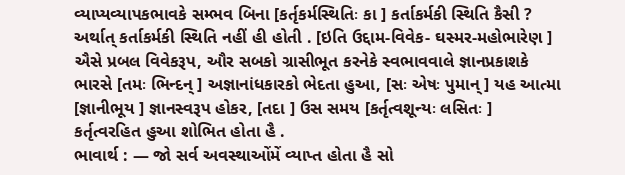વ્યાપ્યવ્યાપકભાવકે સમ્ભવ બિના [કર્તૃકર્મસ્થિતિઃ કા ] કર્તાકર્મકી સ્થિતિ કૈસી ? અર્થાત્ કર્તાકર્મકી સ્થિતિ નહીં હી હોતી . [ઇતિ ઉદ્દામ-વિવેક- ઘસ્મર-મહોભારેણ ] ઐસે પ્રબલ વિવેકરૂપ, ઔર સબકો ગ્રાસીભૂત કરનેકે સ્વભાવવાલે જ્ઞાનપ્રકાશકે ભારસે [તમઃ ભિન્દન્ ] અજ્ઞાનાંધકારકો ભેદતા હુઆ, [સઃ એષઃ પુમાન્ ] યહ આત્મા [જ્ઞાનીભૂય ] જ્ઞાનસ્વરૂપ હોકર, [તદા ] ઉસ સમય [કર્તૃત્વશૂન્યઃ લસિતઃ ] કર્તૃત્વરહિત હુઆ શોભિત હોતા હૈ .
ભાવાર્થ : — જો સર્વ અવસ્થાઓંમેં વ્યાપ્ત હોતા હૈ સો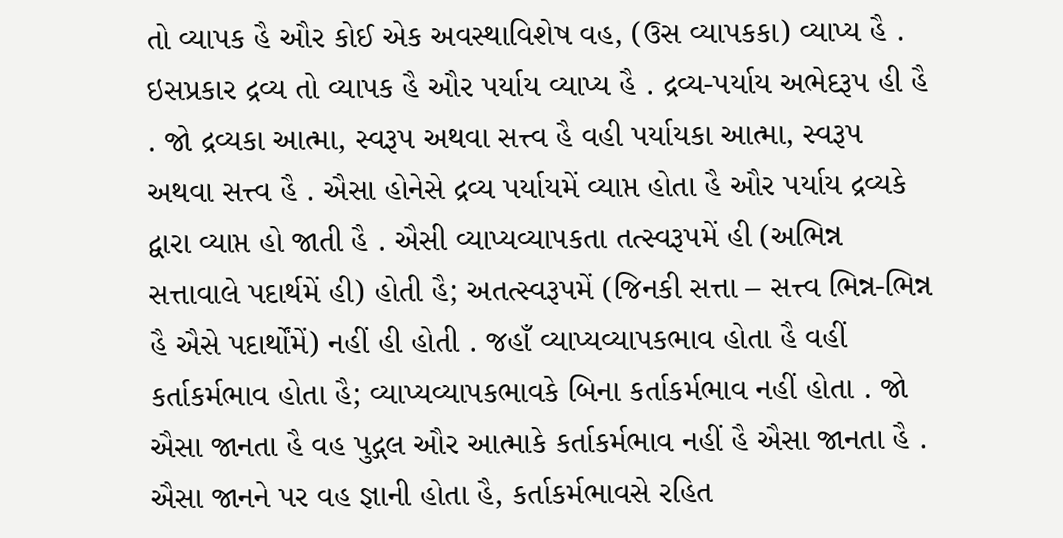તો વ્યાપક હૈ ઔર કોઈ એક અવસ્થાવિશેષ વહ, (ઉસ વ્યાપકકા) વ્યાપ્ય હૈ . ઇસપ્રકાર દ્રવ્ય તો વ્યાપક હૈ ઔર પર્યાય વ્યાપ્ય હૈ . દ્રવ્ય-પર્યાય અભેદરૂપ હી હૈ . જો દ્રવ્યકા આત્મા, સ્વરૂપ અથવા સત્ત્વ હૈ વહી પર્યાયકા આત્મા, સ્વરૂપ અથવા સત્ત્વ હૈ . ઐસા હોનેસે દ્રવ્ય પર્યાયમેં વ્યાપ્ત હોતા હૈ ઔર પર્યાય દ્રવ્યકે દ્વારા વ્યાપ્ત હો જાતી હૈ . ઐસી વ્યાપ્યવ્યાપકતા તત્સ્વરૂપમેં હી (અભિન્ન સત્તાવાલે પદાર્થમેં હી) હોતી હૈ; અતત્સ્વરૂપમેં (જિનકી સત્તા – સત્ત્વ ભિન્ન-ભિન્ન હૈ ઐસે પદાર્થોંમેં) નહીં હી હોતી . જહાઁ વ્યાપ્યવ્યાપકભાવ હોતા હૈ વહીં કર્તાકર્મભાવ હોતા હૈ; વ્યાપ્યવ્યાપકભાવકે બિના કર્તાકર્મભાવ નહીં હોતા . જો ઐસા જાનતા હૈ વહ પુદ્ગલ ઔર આત્માકે કર્તાકર્મભાવ નહીં હૈ ઐસા જાનતા હૈ . ઐસા જાનને પર વહ જ્ઞાની હોતા હૈ, કર્તાકર્મભાવસે રહિત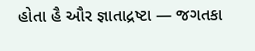હોતા હૈ ઔર જ્ઞાતાદ્રષ્ટા — જગતકા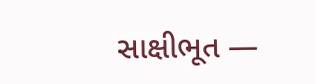સાક્ષીભૂત —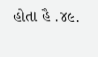હોતા હૈ .૪૯.